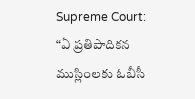Supreme Court: “ఏ ప్రతిపాదికన ముస్లింలకు ఓబీసీ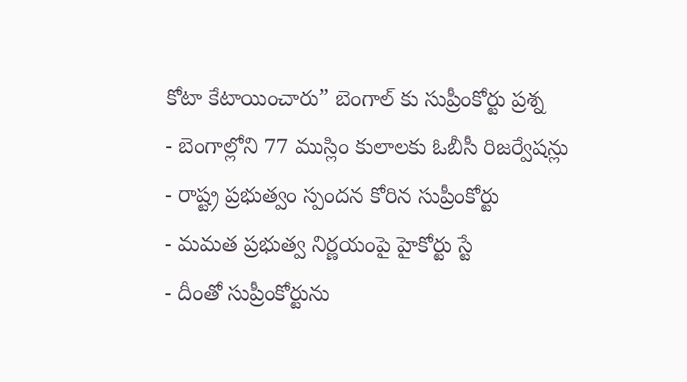కోటా కేటాయించారు” బెంగాల్ కు సుప్రీంకోర్టు ప్రశ్న
- బెంగాల్లోని 77 ముస్లిం కులాలకు ఓబీసీ రిజర్వేషన్లు
- రాష్ట్ర ప్రభుత్వం స్పందన కోరిన సుప్రీంకోర్టు
- మమత ప్రభుత్వ నిర్ణయంపై హైకోర్టు స్టే
- దీంతో సుప్రీంకోర్టును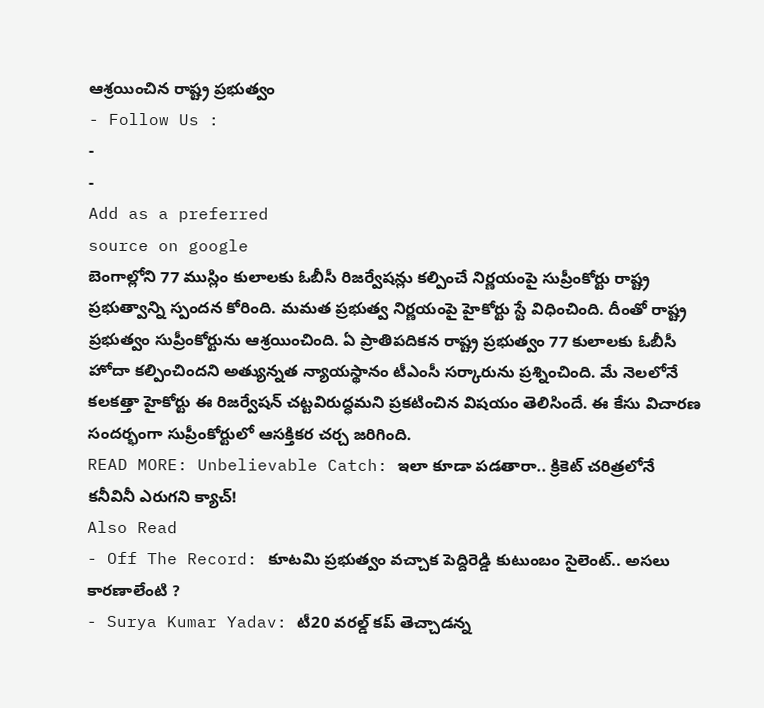ఆశ్రయించిన రాష్ట్ర ప్రభుత్వం
- Follow Us :
-
-
Add as a preferred
source on google
బెంగాల్లోని 77 ముస్లిం కులాలకు ఓబీసీ రిజర్వేషన్లు కల్పించే నిర్ణయంపై సుప్రీంకోర్టు రాష్ట్ర ప్రభుత్వాన్ని స్పందన కోరింది. మమత ప్రభుత్వ నిర్ణయంపై హైకోర్టు స్టే విధించింది. దీంతో రాష్ట్ర ప్రభుత్వం సుప్రీంకోర్టును ఆశ్రయించింది. ఏ ప్రాతిపదికన రాష్ట్ర ప్రభుత్వం 77 కులాలకు ఓబీసీ హోదా కల్పించిందని అత్యున్నత న్యాయస్థానం టీఎంసీ సర్కారును ప్రశ్నించింది. మే నెలలోనే కలకత్తా హైకోర్టు ఈ రిజర్వేషన్ చట్టవిరుద్ధమని ప్రకటించిన విషయం తెలిసిందే. ఈ కేసు విచారణ సందర్భంగా సుప్రీంకోర్టులో ఆసక్తికర చర్చ జరిగింది.
READ MORE: Unbelievable Catch: ఇలా కూడా పడతారా.. క్రికెట్ చరిత్రలోనే కనీవినీ ఎరుగని క్యాచ్!
Also Read
- Off The Record: కూటమి ప్రభుత్వం వచ్చాక పెద్దిరెడ్డి కుటుంబం సైలెంట్.. అసలు కారణాలేంటి ?
- Surya Kumar Yadav: టీ20 వరల్డ్ కప్ తెచ్చాడన్న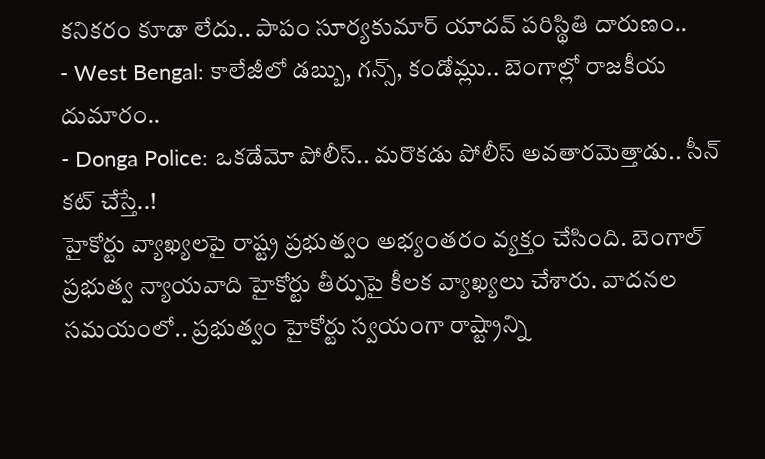కనికరం కూడా లేదు.. పాపం సూర్యకుమార్ యాదవ్ పరిస్థితి దారుణం..
- West Bengal: కాలేజీలో డబ్బు, గన్స్, కండోమ్లు.. బెంగాల్లో రాజకీయ దుమారం..
- Donga Police: ఒకడేమో పోలీస్.. మరొకడు పోలీస్ అవతారమెత్తాడు.. సీన్ కట్ చేస్తే..!
హైకోర్టు వ్యాఖ్యలపై రాష్ట్ర ప్రభుత్వం అభ్యంతరం వ్యక్తం చేసింది. బెంగాల్ ప్రభుత్వ న్యాయవాది హైకోర్టు తీర్పుపై కీలక వ్యాఖ్యలు చేశారు. వాదనల సమయంలో.. ప్రభుత్వం హైకోర్టు స్వయంగా రాష్ట్రాన్ని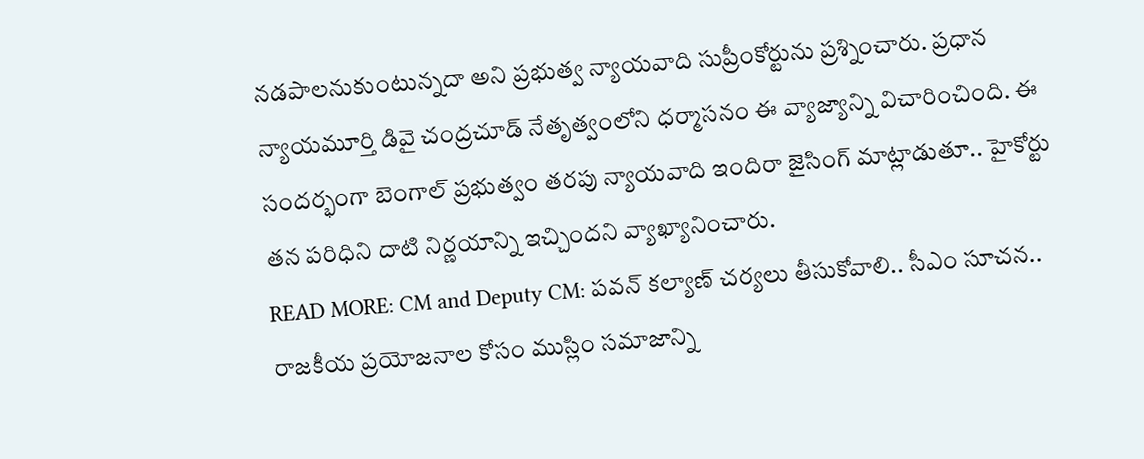నడపాలనుకుంటున్నదా అని ప్రభుత్వ న్యాయవాది సుప్రీంకోర్టును ప్రశ్నించారు. ప్రధాన న్యాయమూర్తి డివై చంద్రచూడ్ నేతృత్వంలోని ధర్మాసనం ఈ వ్యాజ్యాన్ని విచారించింది. ఈ సందర్భంగా బెంగాల్ ప్రభుత్వం తరపు న్యాయవాది ఇందిరా జైసింగ్ మాట్లాడుతూ.. హైకోర్టు తన పరిధిని దాటి నిర్ణయాన్ని ఇచ్చిందని వ్యాఖ్యానించారు.
READ MORE: CM and Deputy CM: పవన్ కల్యాణ్ చర్యలు తీసుకోవాలి.. సీఎం సూచన..
రాజకీయ ప్రయోజనాల కోసం ముస్లిం సమాజాన్ని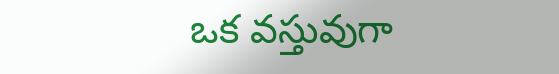ఒక వస్తువుగా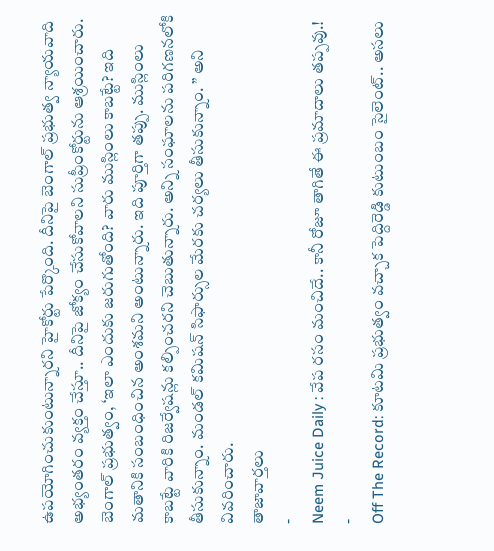ఉపయోగించుకుంటున్నారని హైకోర్టు పేర్కొంది. దీనిపై బెంగాల్ ప్రభుత్వ న్యాయవాది అభ్యంతరం వ్యక్తం చేస్తూ.. దీనిపై జోక్యం చేసుకోవాలని సుప్రీంకోర్టును ఆశ్రయించారు. బెంగాల్ ప్రభుత్వం, ‘ఇలా ఎందుకు జరుగుతోంది? వారు ముస్లింలు కాబట్టే? ఇది మతానికి సంబంధించిన అంశమని అంటున్నారు. ఇది పూర్తిగా తప్పు. ముస్లింలు కాబట్టే వారికి రిజర్వేషన్లు కల్పించరని చెబుతున్నారు. అన్ని సంఘాలను పరిగణనలోకి తీసుకున్నాం. మండల్ కమిషన్ సిఫార్సుల మేరకు చర్యలు తీసుకున్నాం. ” అని వివరించారు.
తాజావార్తలు
-
Neem Juice Daily : వేప రసం మంచిదే.. కానీ రోజూ తాగితే ఈ ప్రమాదాలు తప్పవు.!
-
Off The Record: కూటమి ప్రభుత్వం వచ్చాక పెద్దిరెడ్డి కుటుంబం సైలెంట్.. అసలు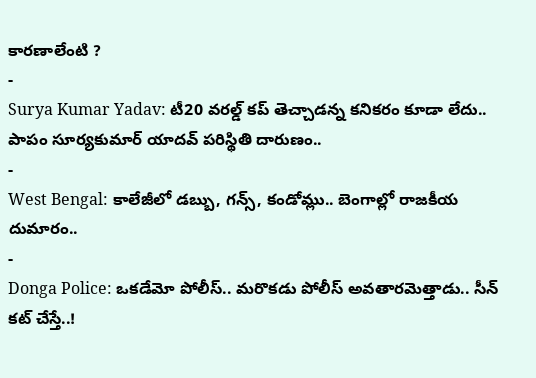కారణాలేంటి ?
-
Surya Kumar Yadav: టీ20 వరల్డ్ కప్ తెచ్చాడన్న కనికరం కూడా లేదు.. పాపం సూర్యకుమార్ యాదవ్ పరిస్థితి దారుణం..
-
West Bengal: కాలేజీలో డబ్బు, గన్స్, కండోమ్లు.. బెంగాల్లో రాజకీయ దుమారం..
-
Donga Police: ఒకడేమో పోలీస్.. మరొకడు పోలీస్ అవతారమెత్తాడు.. సీన్ కట్ చేస్తే..!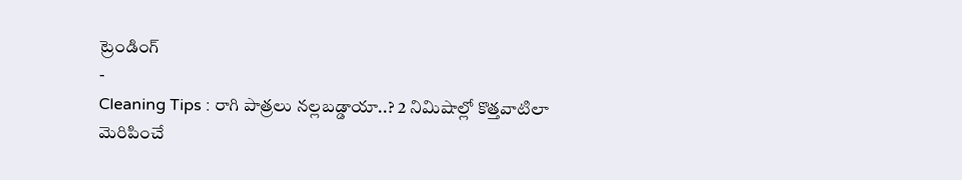ట్రెండింగ్
-
Cleaning Tips : రాగి పాత్రలు నల్లబడ్డాయా..? 2 నిమిషాల్లో కొత్తవాటిలా మెరిపించే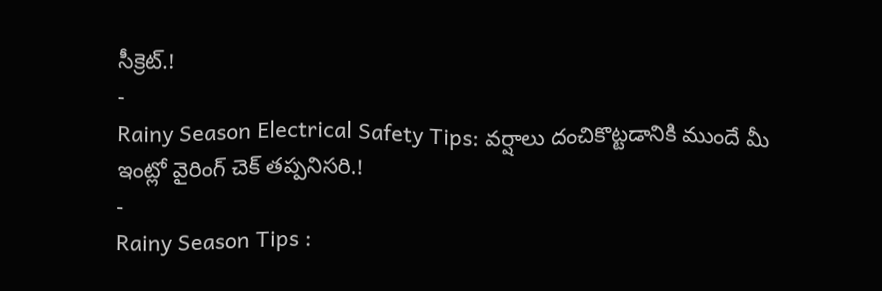సీక్రెట్.!
-
Rainy Season Electrical Safety Tips: వర్షాలు దంచికొట్టడానికి ముందే మీ ఇంట్లో వైరింగ్ చెక్ తప్పనిసరి.!
-
Rainy Season Tips :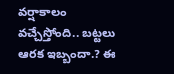వర్షాకాలం వచ్చేస్తోంది.. బట్టలు ఆరక ఇబ్బందా.? ఈ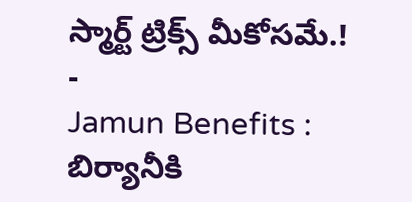స్మార్ట్ ట్రిక్స్ మీకోసమే.!
-
Jamun Benefits : బిర్యానీకి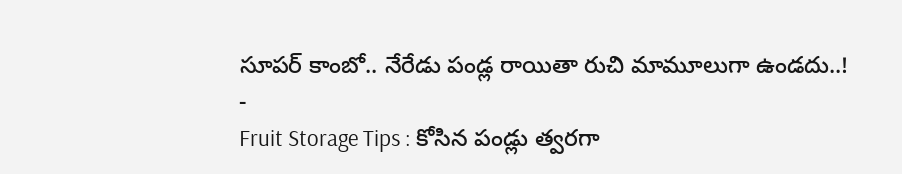సూపర్ కాంబో.. నేరేడు పండ్ల రాయితా రుచి మామూలుగా ఉండదు..!
-
Fruit Storage Tips : కోసిన పండ్లు త్వరగా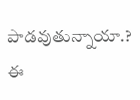పాడవుతున్నాయా.? ఈ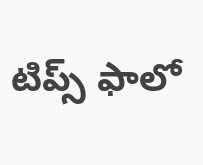టిప్స్ ఫాలో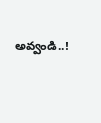అవ్వండి..!